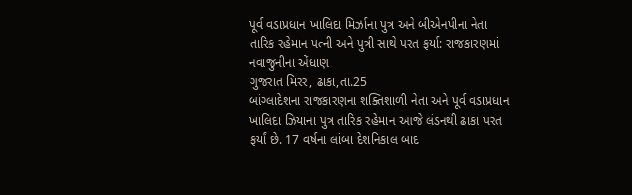પૂર્વ વડાપ્રધાન ખાલિદા મિર્ઝાના પુત્ર અને બીએનપીના નેતા તારિક રહેમાન પત્ની અને પુત્રી સાથે પરત ફર્યા: રાજકારણમાં નવાજુનીના એંધાણ
ગુજરાત મિરર, ઢાકા,તા.25
બાંગ્લાદેશના રાજકારણના શક્તિશાળી નેતા અને પૂર્વ વડાપ્રધાન ખાલિદા ઝિયાના પુત્ર તારિક રહેમાન આજે લંડનથી ઢાકા પરત ફર્યાં છે. 17 વર્ષના લાંબા દેશનિકાલ બાદ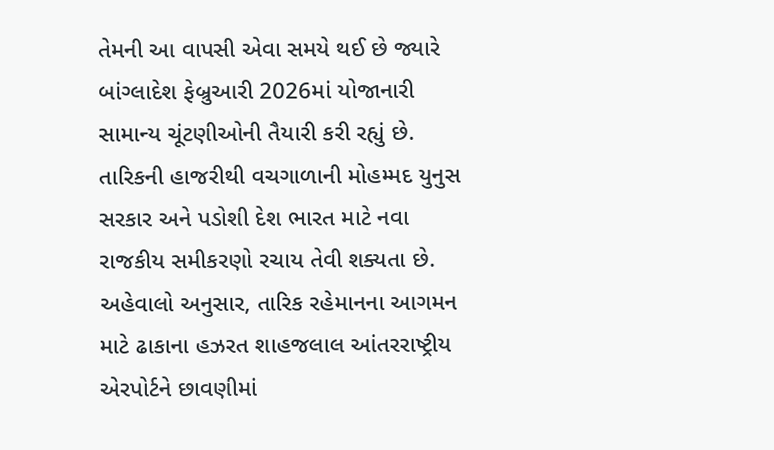તેમની આ વાપસી એવા સમયે થઈ છે જ્યારે બાંગ્લાદેશ ફેબ્રુઆરી 2026માં યોજાનારી સામાન્ય ચૂંટણીઓની તૈયારી કરી રહ્યું છે. તારિકની હાજરીથી વચગાળાની મોહમ્મદ યુનુસ સરકાર અને પડોશી દેશ ભારત માટે નવા રાજકીય સમીકરણો રચાય તેવી શક્યતા છે.
અહેવાલો અનુસાર, તારિક રહેમાનના આગમન માટે ઢાકાના હઝરત શાહજલાલ આંતરરાષ્ટ્રીય એરપોર્ટને છાવણીમાં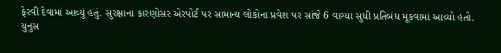ફેરવી દેવામાં આવ્યું હતું. સુરક્ષાના કારણોસર એરપોર્ટ પર સામાન્ય લોકોના પ્રવેશ પર સાંજે 6 વાગ્યા સુધી પ્રતિબંધ મૂકવામાં આવ્યો હતો. યુનુસ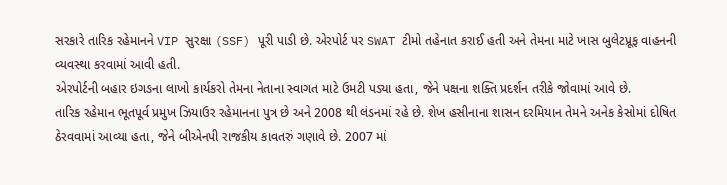સરકારે તારિક રહેમાનને VIP સુરક્ષા (SSF) પૂરી પાડી છે. એરપોર્ટ પર SWAT ટીમો તહેનાત કરાઈ હતી અને તેમના માટે ખાસ બુલેટપ્રૂફ વાહનની વ્યવસ્થા કરવામાં આવી હતી.
એરપોર્ટની બહાર ઇગઙના લાખો કાર્યકરો તેમના નેતાના સ્વાગત માટે ઉમટી પડ્યા હતા, જેને પક્ષના શક્તિ પ્રદર્શન તરીકે જોવામાં આવે છે.
તારિક રહેમાન ભૂતપૂર્વ પ્રમુખ ઝિયાઉર રહેમાનના પુત્ર છે અને 2008 થી લંડનમાં રહે છે. શેખ હસીનાના શાસન દરમિયાન તેમને અનેક કેસોમાં દોષિત ઠેરવવામાં આવ્યા હતા, જેને બીએનપી રાજકીય કાવતરું ગણાવે છે. 2007 માં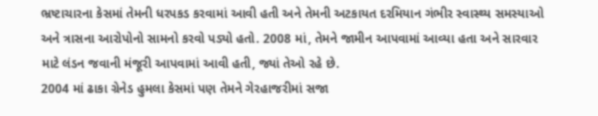ભ્રષ્ટાચારના કેસમાં તેમની ધરપકડ કરવામાં આવી હતી અને તેમની અટકાયત દરમિયાન ગંભીર સ્વાસ્થ્ય સમસ્યાઓ અને ત્રાસના આરોપોનો સામનો કરવો પડ્યો હતો. 2008 માં, તેમને જામીન આપવામાં આવ્યા હતા અને સારવાર માટે લંડન જવાની મંજૂરી આપવામાં આવી હતી, જ્યાં તેઓ રહે છે.
2004 માં ઢાકા ગ્રેનેડ હુમલા કેસમાં પણ તેમને ગેરહાજરીમાં સજા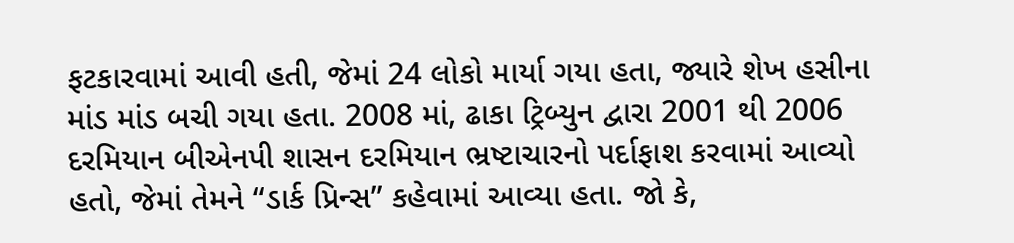ફટકારવામાં આવી હતી, જેમાં 24 લોકો માર્યા ગયા હતા, જ્યારે શેખ હસીના માંડ માંડ બચી ગયા હતા. 2008 માં, ઢાકા ટ્રિબ્યુન દ્વારા 2001 થી 2006 દરમિયાન બીએનપી શાસન દરમિયાન ભ્રષ્ટાચારનો પર્દાફાશ કરવામાં આવ્યો હતો, જેમાં તેમને “ડાર્ક પ્રિન્સ” કહેવામાં આવ્યા હતા. જો કે,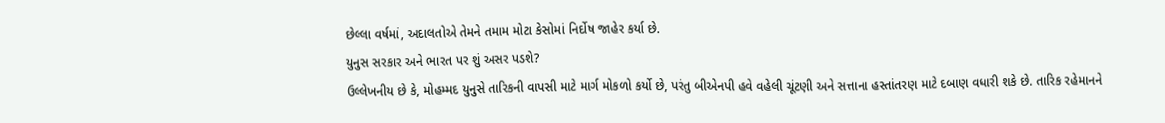છેલ્લા વર્ષમાં, અદાલતોએ તેમને તમામ મોટા કેસોમાં નિર્દોષ જાહેર કર્યા છે.
યુનુસ સરકાર અને ભારત પર શું અસર પડશે?
ઉલ્લેખનીય છે કે, મોહમ્મદ યુનુસે તારિકની વાપસી માટે માર્ગ મોકળો કર્યો છે, પરંતુ બીએનપી હવે વહેલી ચૂંટણી અને સત્તાના હસ્તાંતરણ માટે દબાણ વધારી શકે છે. તારિક રહેમાનને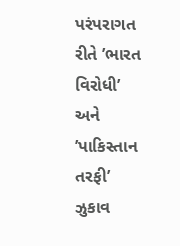પરંપરાગત રીતે ’ભારત વિરોધી’ અને ’પાકિસ્તાન તરફી’ ઝુકાવ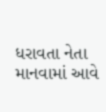ધરાવતા નેતા માનવામાં આવે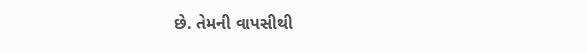છે. તેમની વાપસીથી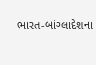ભારત-બાંગ્લાદેશના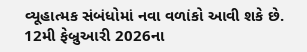વ્યૂહાત્મક સંબંધોમાં નવા વળાંકો આવી શકે છે. 12મી ફેબ્રુઆરી 2026ના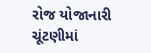રોજ યોજાનારી ચૂંટણીમાં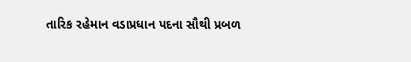તારિક રહેમાન વડાપ્રધાન પદના સૌથી પ્રબળ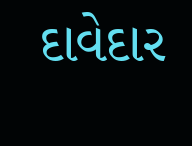દાવેદાર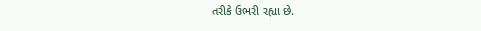તરીકે ઉભરી રહ્યા છે.